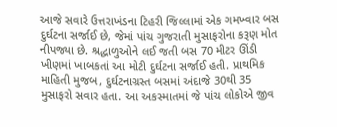આજે સવારે ઉત્તરાખંડના ટિહરી જિલ્લામાં એક ગમખ્વાર બસ દુર્ઘટના સર્જાઈ છે, જેમાં પાંચ ગુજરાતી મુસાફરોના કરૂણ મોત નીપજ્યા છે. શ્રદ્ધાળુઓને લઈ જતી બસ 70 મીટર ઊંડી ખીણમાં ખાબકતાં આ મોટી દુર્ઘટના સર્જાઈ હતી. પ્રાથમિક માહિતી મુજબ, દુર્ઘટનાગ્રસ્ત બસમાં અંદાજે 30થી 35 મુસાફરો સવાર હતા. આ અકસ્માતમાં જે પાંચ લોકોએ જીવ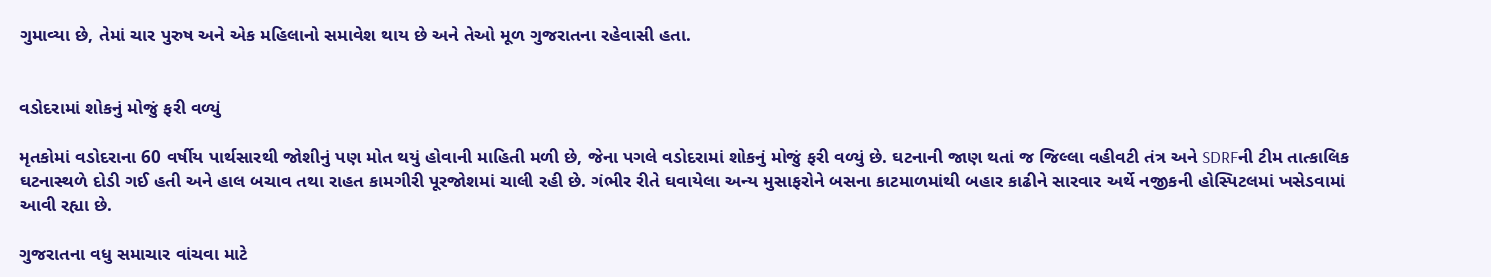ગુમાવ્યા છે, તેમાં ચાર પુરુષ અને એક મહિલાનો સમાવેશ થાય છે અને તેઓ મૂળ ગુજરાતના રહેવાસી હતા.


વડોદરામાં શોકનું મોજું ફરી વળ્યું

મૃતકોમાં વડોદરાના 60 વર્ષીય પાર્થસારથી જોશીનું પણ મોત થયું હોવાની માહિતી મળી છે, જેના પગલે વડોદરામાં શોકનું મોજું ફરી વળ્યું છે. ઘટનાની જાણ થતાં જ જિલ્લા વહીવટી તંત્ર અને SDRFની ટીમ તાત્કાલિક ઘટનાસ્થળે દોડી ગઈ હતી અને હાલ બચાવ તથા રાહત કામગીરી પૂરજોશમાં ચાલી રહી છે. ગંભીર રીતે ઘવાયેલા અન્ય મુસાફરોને બસના કાટમાળમાંથી બહાર કાઢીને સારવાર અર્થે નજીકની હોસ્પિટલમાં ખસેડવામાં આવી રહ્યા છે.

ગુજરાતના વધુ સમાચાર વાંચવા માટે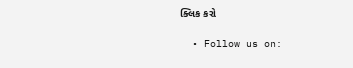ક્લિક કરો

  • Follow us on: